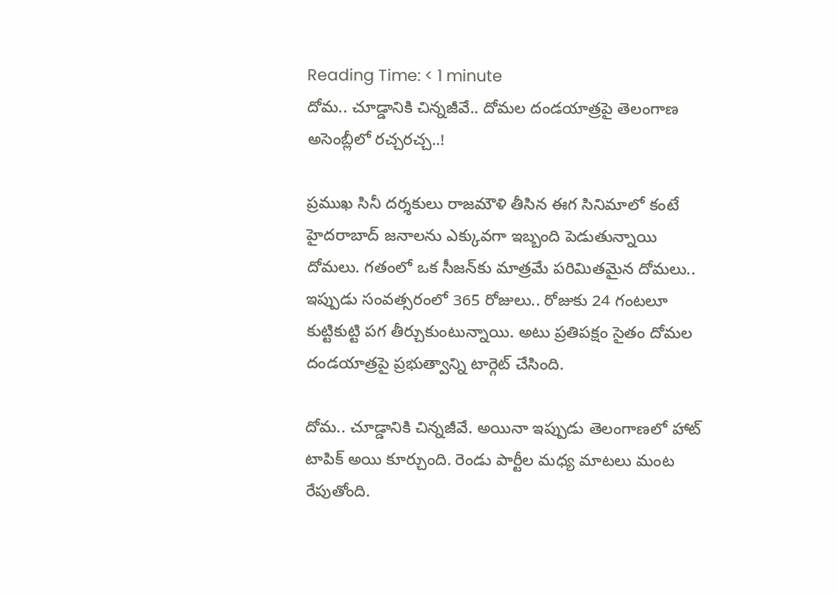Reading Time: < 1 minute
దోమ.. చూడ్డానికి చిన్నజీవే.. దోమల దండయాత్రపై తెలంగాణ అసెంబ్లీలో రచ్చరచ్చ..!

ప్రముఖ సినీ దర్శకులు రాజమౌళి తీసిన ఈగ సినిమాలో కంటే హైదరాబాద్ జనాలను ఎక్కువగా ఇబ్బంది పెడుతున్నాయి దోమలు. గతంలో ఒక సీజన్‌కు మాత్రమే పరిమితమైన దోమలు.. ఇప్పుడు సంవత్సరంలో 365 రోజులు.. రోజుకు 24 గంటలూ కుట్టికుట్టి పగ తీర్చుకుంటున్నాయి. అటు ప్రతిపక్షం సైతం దోమల దండయాత్రపై ప్రభుత్వాన్ని టార్గెట్ చేసింది.

దోమ.. చూడ్డానికి చిన్నజీవే. అయినా ఇప్పుడు తెలంగాణలో హాట్ టాపిక్ అయి కూర్చుంది. రెండు పార్టీల మధ్య మాటలు మంట రేపుతోంది.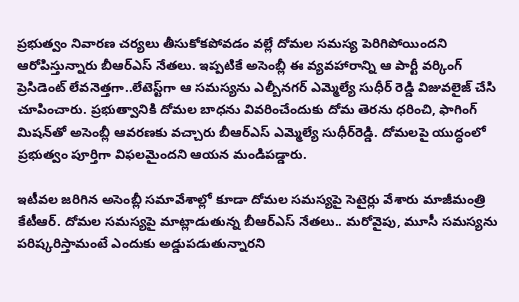ప్రభుత్వం నివారణ చర్యలు తీసుకోకపోవడం వల్లే దోమల సమస్య పెరిగిపోయిందని ఆరోపిస్తున్నారు బీఆర్ఎస్ నేతలు. ఇప్పటికే అసెంబ్లీ ఈ వ్యవహారాన్ని ఆ పార్టీ వర్కింగ్ ప్రెసిడెంట్ లేవనెత్తగా..లేటెస్ట్‌గా ఆ సమస్యను ఎల్బీనగర్ ఎమ్మెల్యే సుధీర్ రెడ్డి విజువలైజ్ చేసి చూపించారు. ప్రభుత్వానికి దోమల బాధను వివరించేందుకు దోమ తెరను ధరించి, ఫాగింగ్ మిషన్‌తో అసెంబ్లీ ఆవరణకు వచ్చారు బీఆర్ఎస్ ఎమ్మెల్యే సుధీర్‌రెడ్డి. దోమలపై యుద్ధంలో ప్రభుత్వం పూర్తిగా విఫలమైందని ఆయన మండిపడ్డారు.

ఇటీవల జరిగిన అసెంబ్లీ సమావేశాల్లో కూడా దోమల సమస్యపై సెటైర్లు వేశారు మాజీమంత్రి కేటీఆర్. దోమల సమస్యపై మాట్లాడుతున్న బీఆర్ఎస్ నేతలు.. మరోవైపు, మూసీ సమస్యను పరిష్కరిస్తామంటే ఎందుకు అడ్డుపడుతున్నారని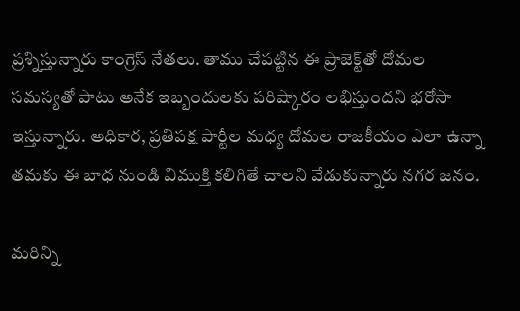ప్రశ్నిస్తున్నారు కాంగ్రెస్ నేతలు. తాము చేపట్టిన ఈ ప్రాజెక్ట్‌తో దోమల సమస్యతో పాటు అనేక ఇబ్బందులకు పరిష్కారం లభిస్తుందని భరోసా ఇస్తున్నారు. అధికార, ప్రతిపక్ష పార్టీల మధ్య దోమల రాజకీయం ఎలా ఉన్నా తమకు ఈ బాధ నుండి విముక్తి కలిగితే చాలని వేడుకున్నారు నగర జనం.

మరిన్ని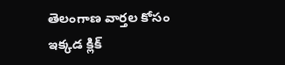తెలంగాణ వార్తల కోసం ఇక్కడ క్లిక్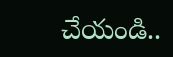చేయండి..